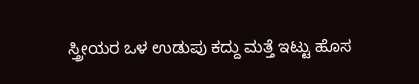ಸ್ತ್ರೀಯರ ಒಳ ಉಡುಪು ಕದ್ದು ಮತ್ತೆ ಇಟ್ಟು ಹೊಸ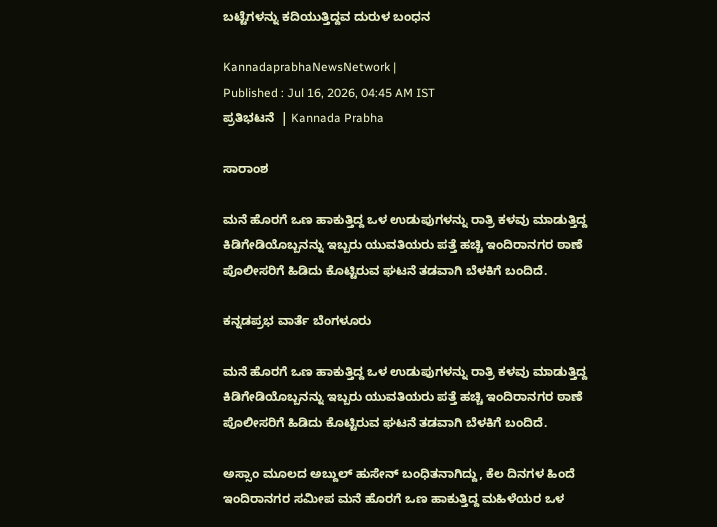ಬಟ್ಟೆಗಳನ್ನು ಕದಿಯುತ್ತಿದ್ದವ ದುರುಳ ಬಂಧನ

KannadaprabhaNewsNetwork |
Published : Jul 16, 2026, 04:45 AM IST
ಪ್ರತಿಭಟನೆ  | Kannada Prabha

ಸಾರಾಂಶ

ಮನೆ ಹೊರಗೆ ಒಣ ಹಾಕುತ್ತಿದ್ದ ಒಳ ಉಡುಪುಗಳನ್ನು ರಾತ್ರಿ ಕಳವು ಮಾಡುತ್ತಿದ್ದ ಕಿಡಿಗೇಡಿಯೊಬ್ಬನನ್ನು ಇಬ್ಬರು ಯುವತಿಯರು ಪತ್ತೆ ಹಚ್ಚಿ ಇಂದಿರಾನಗರ ಠಾಣೆ ಪೊಲೀಸರಿಗೆ ಹಿಡಿದು ಕೊಟ್ಟಿರುವ ಘಟನೆ ತಡವಾಗಿ ಬೆಳಕಿಗೆ ಬಂದಿದೆ.

ಕನ್ನಡಪ್ರಭ ವಾರ್ತೆ ಬೆಂಗಳೂರು

ಮನೆ ಹೊರಗೆ ಒಣ ಹಾಕುತ್ತಿದ್ದ ಒಳ ಉಡುಪುಗಳನ್ನು ರಾತ್ರಿ ಕಳವು ಮಾಡುತ್ತಿದ್ದ ಕಿಡಿಗೇಡಿಯೊಬ್ಬನನ್ನು ಇಬ್ಬರು ಯುವತಿಯರು ಪತ್ತೆ ಹಚ್ಚಿ ಇಂದಿರಾನಗರ ಠಾಣೆ ಪೊಲೀಸರಿಗೆ ಹಿಡಿದು ಕೊಟ್ಟಿರುವ ಘಟನೆ ತಡವಾಗಿ ಬೆಳಕಿಗೆ ಬಂದಿದೆ.

ಅಸ್ಸಾಂ ಮೂಲದ ಅಬ್ದುಲ್ ಹುಸೇನ್ ಬಂಧಿತನಾಗಿದ್ದು, ಕೆಲ ದಿನಗಳ ಹಿಂದೆ ಇಂದಿರಾನಗರ ಸಮೀಪ ಮನೆ ಹೊರಗೆ ಒಣ ಹಾಕುತ್ತಿದ್ದ ಮಹಿಳೆಯರ ಒಳ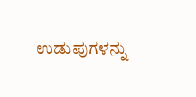ಉಡುಪುಗಳನ್ನು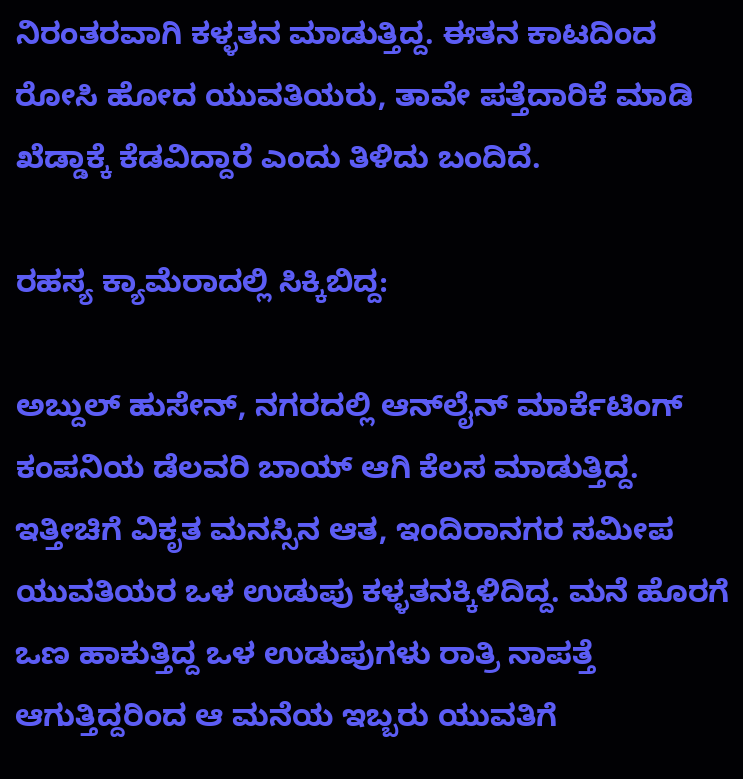ನಿರಂತರವಾಗಿ ಕಳ್ಳತನ ಮಾಡುತ್ತಿದ್ದ. ಈತನ ಕಾಟದಿಂದ ರೋಸಿ ಹೋದ ಯುವತಿಯರು, ತಾವೇ ಪತ್ತೆದಾರಿಕೆ ಮಾಡಿ ಖೆಡ್ಡಾಕ್ಕೆ ಕೆಡವಿದ್ದಾರೆ ಎಂದು ತಿಳಿದು ಬಂದಿದೆ.

ರಹಸ್ಯ ಕ್ಯಾಮೆರಾದಲ್ಲಿ ಸಿಕ್ಕಿಬಿದ್ದ:

ಅಬ್ದುಲ್ ಹುಸೇನ್, ನಗರದಲ್ಲಿ ಆನ್‌ಲೈನ್‌ ಮಾರ್ಕೆಟಿಂಗ್ ಕಂಪನಿಯ ಡೆಲವರಿ ಬಾಯ್ ಆಗಿ ಕೆಲಸ ಮಾಡುತ್ತಿದ್ದ. ಇತ್ತೀಚಿಗೆ ವಿಕೃತ ಮನಸ್ಸಿನ ಆತ, ಇಂದಿರಾನಗರ ಸಮೀಪ ಯುವತಿಯರ ಒಳ ಉಡುಪು ಕಳ್ಳತನಕ್ಕಿಳಿದಿದ್ದ. ಮನೆ ಹೊರಗೆ ಒಣ ಹಾಕುತ್ತಿದ್ದ ಒಳ ಉಡುಪುಗಳು ರಾತ್ರಿ ನಾಪತ್ತೆ ಆಗುತ್ತಿದ್ದರಿಂದ ಆ ಮನೆಯ ಇಬ್ಬರು ಯುವತಿಗೆ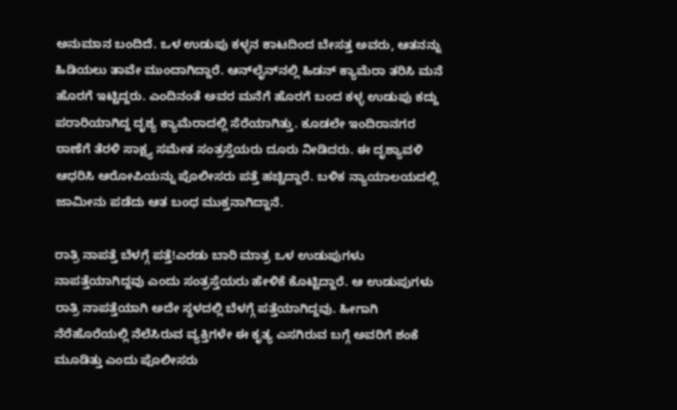ಅನುಮಾನ ಬಂದಿದೆ. ಒಳ ಉಡುಪು ಕಳ್ಳನ ಕಾಟದಿಂದ ಬೇಸತ್ತ ಅವರು, ಆತನನ್ನು ಹಿಡಿಯಲು ತಾವೇ ಮುಂದಾಗಿದ್ದಾರೆ. ಆನ್‌ಲೈನ್‌ನಲ್ಲಿ ಹಿಡನ್ ಕ್ಯಾಮೆರಾ ತರಿಸಿ ಮನೆ ಹೊರಗೆ ಇಟ್ಟಿದ್ದರು. ಎಂದಿನಂತೆ ಅವರ ಮನೆಗೆ ಹೊರಗೆ ಬಂದ ಕಳ್ಳ ಉಡುಪು ಕದ್ದು ಪರಾರಿಯಾಗಿದ್ದ ದೃಶ್ಯ ಕ್ಯಾಮೆರಾದಲ್ಲಿ ಸೆರೆಯಾಗಿತ್ತು. ಕೂಡಲೇ ಇಂದಿರಾನಗರ ಠಾಣೆಗೆ ತೆರಳಿ ಸಾಕ್ಷ್ಯ ಸಮೇತ ಸಂತ್ರಸ್ತೆಯರು ದೂರು ನೀಡಿದರು. ಈ ದೃಶ್ಯಾವಳಿ ಆಧರಿಸಿ ಆರೋಪಿಯನ್ನು ಪೊಲೀಸರು ಪತ್ತೆ ಹಚ್ಚಿದ್ದಾರೆ. ಬಳಿಕ ನ್ಯಾಯಾಲಯದಲ್ಲಿ ಜಾಮೀನು ಪಡೆದು ಆತ ಬಂಧ ಮುಕ್ತನಾಗಿದ್ದಾನೆ.

ರಾತ್ರಿ ನಾಪತ್ತೆ ಬೆಳಗ್ಗೆ ಪತ್ತೆ!ಎರಡು ಬಾರಿ ಮಾತ್ರ ಒಳ ಉಡುಪುಗಳು ನಾಪತ್ತೆಯಾಗಿದ್ದವು ಎಂದು ಸಂತ್ರಸ್ತೆಯರು ಹೇಳಿಕೆ ಕೊಟ್ಟಿದ್ದಾರೆ. ಆ ಉಡುಪುಗಳು ರಾತ್ರಿ ನಾಪತ್ತೆಯಾಗಿ ಅದೇ ಸ್ಥಳದಲ್ಲಿ ಬೆಳಗ್ಗೆ ಪತ್ತೆಯಾಗಿದ್ದವು. ಹೀಗಾಗಿ ನೆರೆಹೊರೆಯಲ್ಲಿ ನೆಲೆಸಿರುವ ವ್ಯಕ್ತಿಗಳೇ ಈ ಕೃತ್ಯ ಎಸಗಿರುವ ಬಗ್ಗೆ ಅವರಿಗೆ ಶಂಕೆ ಮೂಡಿತ್ತು ಎಂದು ಪೊಲೀಸರು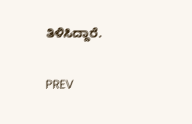ತಿಳಿಸಿದ್ದಾರೆ.

PREV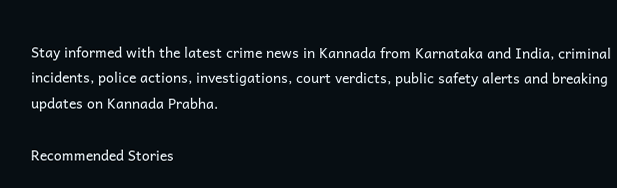Stay informed with the latest crime news in Kannada from Karnataka and India, criminal incidents, police actions, investigations, court verdicts, public safety alerts and breaking updates on Kannada Prabha.

Recommended Stories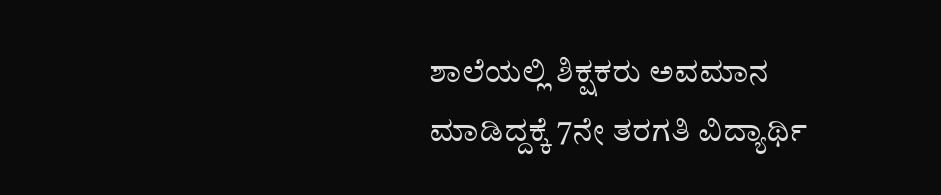ಶಾಲೆಯಲ್ಲಿ ಶಿಕ್ಷಕರು ಅವಮಾನ ಮಾಡಿದ್ದಕ್ಕೆ 7ನೇ ತರಗತಿ ವಿದ್ಯಾರ್ಥಿ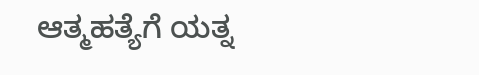ಆತ್ಮಹತ್ಯೆಗೆ ಯತ್ನ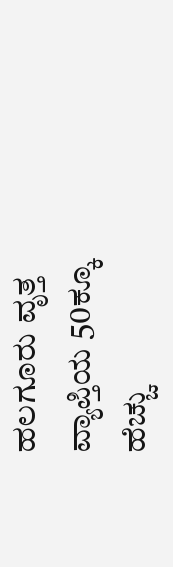ಹಲಗೂರು ವೃತ್ತ ವ್ಯಾಪ್ತಿಯ 50ಕ್ಕೂ ಹೆಚ್ಚು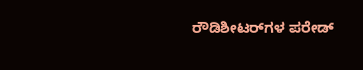ರೌಡಿಶೀಟರ್‌ಗಳ ಪರೇಡ್